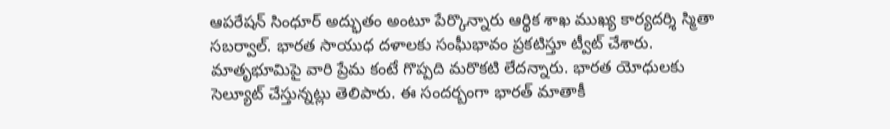ఆపరేషన్ సింధూర్ అద్భుతం అంటూ పేర్కొన్నారు ఆర్థిక శాఖ ముఖ్య కార్యదర్శి స్మితా సబర్వాల్. భారత సాయుధ దళాలకు సంఘీభావం ప్రకటిస్తూ ట్వీట్ చేశారు. మాతృభూమిపై వారి ప్రేమ కంటే గొప్పది మరొకటి లేదన్నారు. భారత యోధులకు సెల్యూట్ చేస్తున్నట్లు తెలిపారు. ఈ సందర్బంగా భారత్ మాతాకీ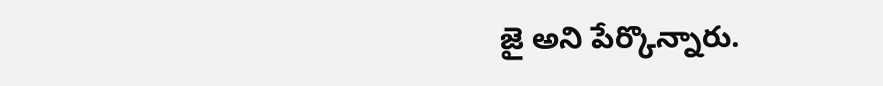జై అని పేర్కొన్నారు.